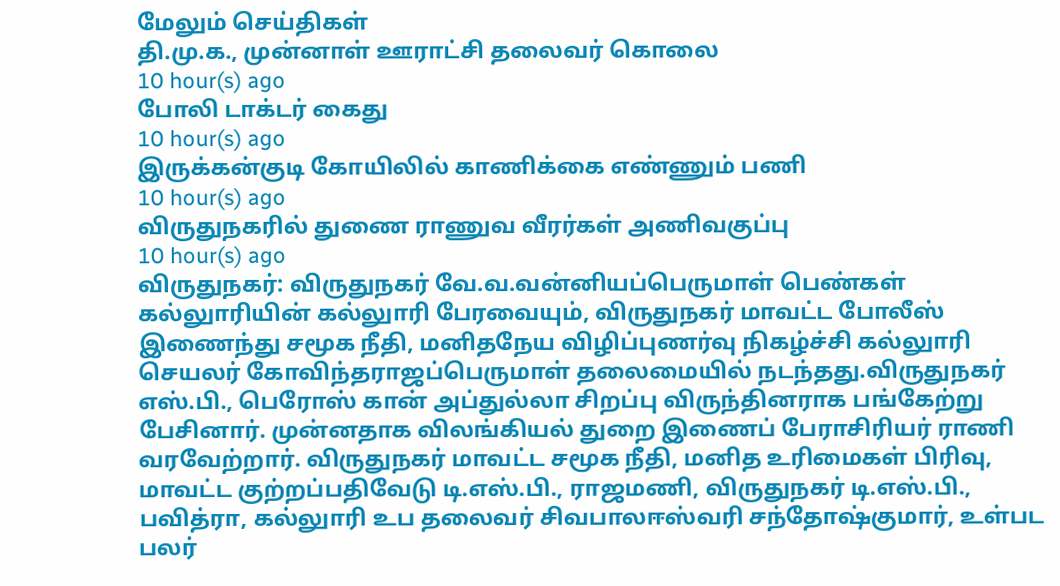மேலும் செய்திகள்
தி.மு.க., முன்னாள் ஊராட்சி தலைவர் கொலை
10 hour(s) ago
போலி டாக்டர் கைது
10 hour(s) ago
இருக்கன்குடி கோயிலில் காணிக்கை எண்ணும் பணி
10 hour(s) ago
விருதுநகரில் துணை ராணுவ வீரர்கள் அணிவகுப்பு
10 hour(s) ago
விருதுநகர்: விருதுநகர் வே.வ.வன்னியப்பெருமாள் பெண்கள் கல்லுாரியின் கல்லுாரி பேரவையும், விருதுநகர் மாவட்ட போலீஸ் இணைந்து சமூக நீதி, மனிதநேய விழிப்புணர்வு நிகழ்ச்சி கல்லுாரி செயலர் கோவிந்தராஜப்பெருமாள் தலைமையில் நடந்தது.விருதுநகர் எஸ்.பி., பெரோஸ் கான் அப்துல்லா சிறப்பு விருந்தினராக பங்கேற்று பேசினார். முன்னதாக விலங்கியல் துறை இணைப் பேராசிரியர் ராணி வரவேற்றார். விருதுநகர் மாவட்ட சமூக நீதி, மனித உரிமைகள் பிரிவு, மாவட்ட குற்றப்பதிவேடு டி.எஸ்.பி., ராஜமணி, விருதுநகர் டி.எஸ்.பி., பவித்ரா, கல்லுாரி உப தலைவர் சிவபாலஈஸ்வரி சந்தோஷ்குமார், உள்பட பலர்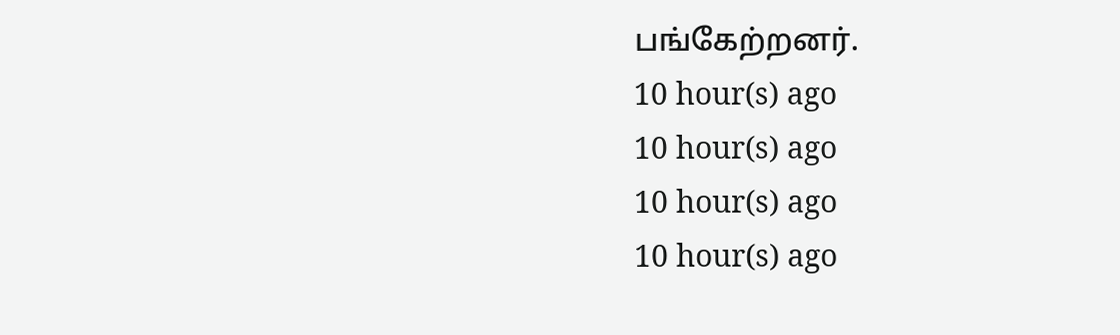பங்கேற்றனர்.
10 hour(s) ago
10 hour(s) ago
10 hour(s) ago
10 hour(s) ago